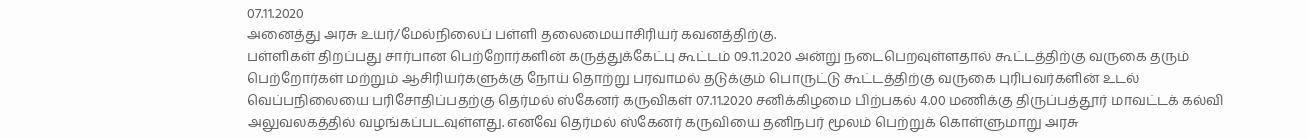07.11.2020
அனைத்து அரசு உயர்/மேல்நிலைப் பள்ளி தலைமையாசிரியர் கவனத்திற்கு.
பள்ளிகள் திறப்பது சார்பான பெற்றோர்களின் கருத்துக்கேட்பு கூட்டம் 09.11.2020 அன்று நடைபெறவுள்ளதால் கூட்டத்திற்கு வருகை தரும் பெற்றோர்கள் மற்றும் ஆசிரியர்களுக்கு நோய் தொற்று பரவாமல் தடுக்கும் பொருட்டு கூட்டத்திற்கு வருகை புரிபவர்களின் உடல் வெப்பநிலையை பரிசோதிப்பதற்கு தெர்மல் ஸ்கேனர் கருவிகள் 07.11.2020 சனிக்கிழமை பிற்பகல் 4.00 மணிக்கு திருப்பத்தூர் மாவட்டக் கல்வி அலுவலகத்தில் வழங்கப்படவுள்ளது. எனவே தெர்மல் ஸ்கேனர் கருவியை தனிநபர் மூலம் பெற்றுக் கொள்ளுமாறு அரசு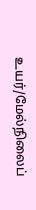உயர்/மேல்நிலைப்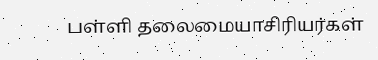பள்ளி தலைமையாசிரியர்கள்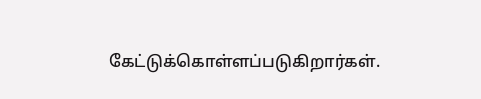கேட்டுக்கொள்ளப்படுகிறார்கள்.